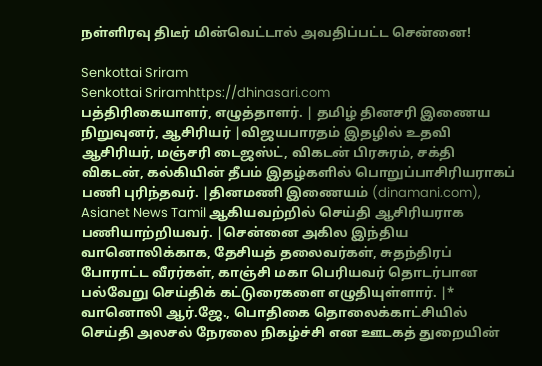நள்ளிரவு திடீர் மின்வெட்டால் அவதிப்பட்ட சென்னை!

Senkottai Sriram
Senkottai Sriramhttps://dhinasari.com
பத்திரிகையாளர், எழுத்தாளர். | தமிழ் தினசரி இணைய நிறுவுனர், ஆசிரியர் |விஜயபாரதம் இதழில் உதவி ஆசிரியர், மஞ்சரி டைஜஸ்ட், விகடன் பிரசுரம், சக்தி விகடன், கல்கியின் தீபம் இதழ்களில் பொறுப்பாசிரியராகப் பணி புரிந்தவர். |தினமணி இணையம் (dinamani.com), Asianet News Tamil ஆகியவற்றில் செய்தி ஆசிரியராக பணியாற்றியவர். |சென்னை அகில இந்திய வானொலிக்காக, தேசியத் தலைவர்கள், சுதந்திரப் போராட்ட வீரர்கள், காஞ்சி மகா பெரியவர் தொடர்பான பல்வேறு செய்திக் கட்டுரைகளை எழுதியுள்ளார். |* வானொலி ஆர்.ஜே., பொதிகை தொலைக்காட்சியில் செய்தி அலசல் நேரலை நிகழ்ச்சி என ஊடகத் துறையின்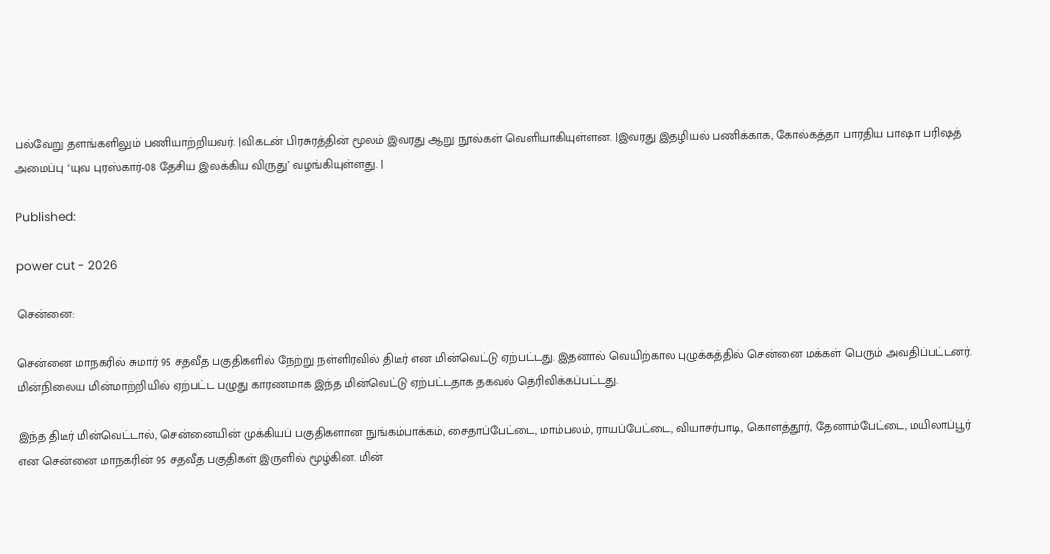பல்வேறு தளங்களிலும் பணியாற்றியவர். |விகடன் பிரசுரத்தின் மூலம் இவரது ஆறு நூல்கள் வெளியாகியுள்ளன. |இவரது இதழியல் பணிக்காக, கோல்கத்தா பாரதிய பாஷா பரிஷத் அமைப்பு ‘யுவ புரஸ்கார்-08 தேசிய இலக்கிய விருது’ வழங்கியுள்ளது. |

Published:

power cut - 2026

சென்னை:

சென்னை மாநகரில் சுமார் 95 சதவீத பகுதிகளில் நேற்று நள்ளிரவில் திடீர் என மின்வெட்டு ஏற்பட்டது. இதனால் வெயிற்கால புழுக்கத்தில் சென்னை மக்கள் பெரும் அவதிப்பட்டனர். மின்நிலைய மின்மாற்றியில் ஏற்பட்ட பழுது காரணமாக இந்த மின்வெட்டு ஏற்பட்டதாக தகவல் தெரிவிக்கப்பட்டது.

இந்த திடீர் மின்வெட்டால், சென்னையின் முக்கியப் பகுதிகளான நுங்கம்பாக்கம், சைதாப்பேட்டை, மாம்பலம், ராயப்பேட்டை, வியாசர்பாடி, கொளத்தூர், தேனாம்பேட்டை, மயிலாப்பூர் என சென்னை மாநகரின் 95 சதவீத பகுதிகள் இருளில் மூழ்கின. மின்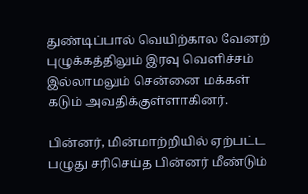துண்டிப்பால் வெயிற்கால வேனற் புழுக்கத்திலும் இரவு வெளிச்சம் இல்லாமலும் சென்னை மக்கள் கடும் அவதிக்குள்ளாகினர்.

பின்னர், மின்மாற்றியில் ஏற்பட்ட பழுது சரிசெய்த பின்னர் மீண்டும்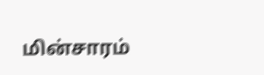மின்சாரம்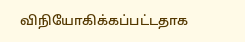விநியோகிக்கப்பட்டதாக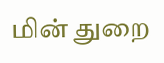மின் துறை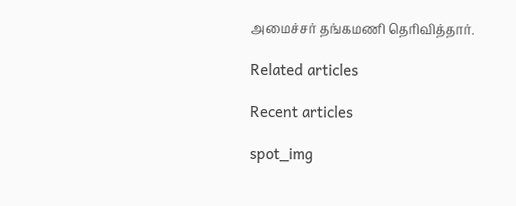அமைச்சர் தங்கமணி தெரிவித்தார்.

Related articles

Recent articles

spot_img